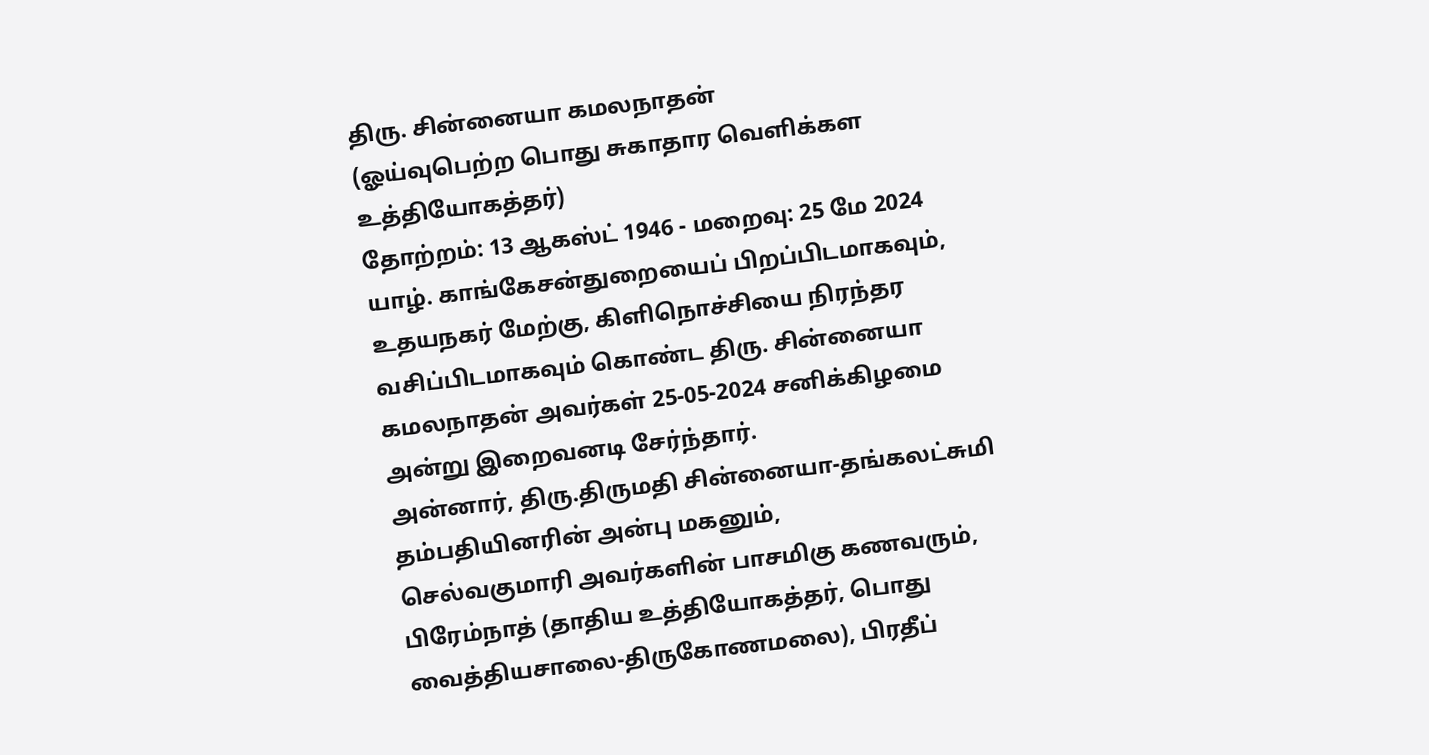திரு. சின்னையா கமலநாதன்
(ஓய்வுபெற்ற பொது சுகாதார வௌிக்கள உத்தியோகத்தர்)
தோற்றம்: 13 ஆகஸ்ட் 1946 - மறைவு: 25 மே 2024
யாழ். காங்கேசன்துறையைப் பிறப்பிடமாகவும், உதயநகர் மேற்கு, கிளிநொச்சியை நிரந்தர வசிப்பிடமாகவும் கொண்ட திரு. சின்னையா கமலநாதன் அவர்கள் 25-05-2024 சனிக்கிழமை அன்று இறைவனடி சேர்ந்தார்.
அன்னார், திரு.திருமதி சின்னையா-தங்கலட்சுமி தம்பதியினரின் அன்பு மகனும்,
செல்வகுமாரி அவர்களின் பாசமிகு கணவரும்,
பிரேம்நாத் (தாதிய உத்தியோகத்தர், பொது வைத்தியசாலை-திருகோணமலை), பிரதீப்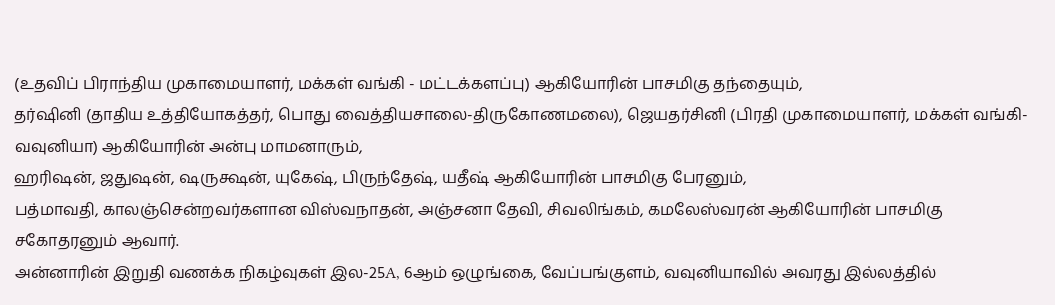(உதவிப் பிராந்திய முகாமையாளர், மக்கள் வங்கி - மட்டக்களப்பு) ஆகியோரின் பாசமிகு தந்தையும்,
தர்ஷினி (தாதிய உத்தியோகத்தர், பொது வைத்தியசாலை-திருகோணமலை), ஜெயதர்சினி (பிரதி முகாமையாளர், மக்கள் வங்கி-வவுனியா) ஆகியோரின் அன்பு மாமனாரும்,
ஹரிஷன், ஜதுஷன், ஷருக்ஷன், யுகேஷ், பிருந்தேஷ், யதீஷ் ஆகியோரின் பாசமிகு பேரனும்,
பத்மாவதி, காலஞ்சென்றவர்களான விஸ்வநாதன், அஞ்சனா தேவி, சிவலிங்கம், கமலேஸ்வரன் ஆகியோரின் பாசமிகு சகோதரனும் ஆவார்.
அன்னாரின் இறுதி வணக்க நிகழ்வுகள் இல-25A, 6ஆம் ஒழுங்கை, வேப்பங்குளம், வவுனியாவில் அவரது இல்லத்தில்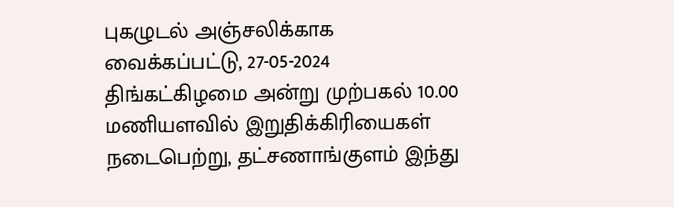புகழுடல் அஞ்சலிக்காக வைக்கப்பட்டு, 27-05-2024 திங்கட்கிழமை அன்று முற்பகல் 10.00 மணியளவில் இறுதிக்கிரியைகள் நடைபெற்று, தட்சணாங்குளம் இந்து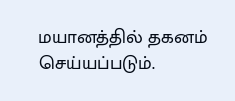மயானத்தில் தகனம் செய்யப்படும்.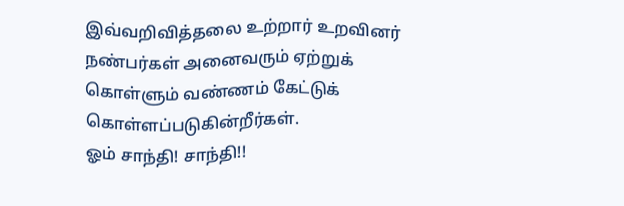இவ்வறிவித்தலை உற்றார் உறவினர் நண்பர்கள் அனைவரும் ஏற்றுக் கொள்ளும் வண்ணம் கேட்டுக் கொள்ளப்படுகின்றீர்கள்.
ஓம் சாந்தி! சாந்தி!!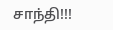சாந்தி!!!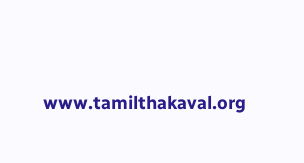www.tamilthakaval.org